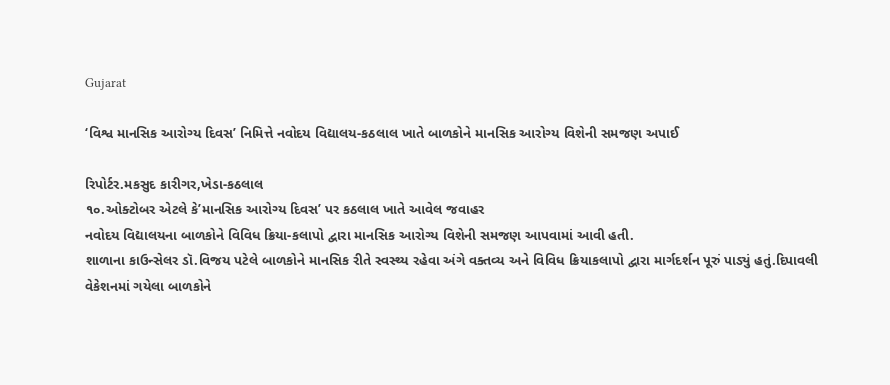Gujarat

‘વિશ્વ માનસિક આરોગ્ય દિવસ’ નિમિત્તે નવોદય વિદ્યાલય-કઠલાલ ખાતે બાળકોને માનસિક આરોગ્ય વિશેની સમજણ અપાઈ

રિપોર્ટર.મકસુદ કારીગર,ખેડા-કઠલાલ
૧૦.ઓક્ટોબર એટલે કે’માનસિક આરોગ્ય દિવસ’ પર કઠલાલ ખાતે આવેલ જવાહર
નવોદય વિદ્યાલયના બાળકોને વિવિધ ક્રિયા-કલાપો દ્વારા માનસિક આરોગ્ય વિશેની સમજણ આપવામાં આવી હતી.
શાળાના કાઉન્સેલર ડૉ.વિજય પટેલે બાળકોને માનસિક રીતે સ્વસ્થ્ય રહેવા અંગે વક્તવ્ય અને વિવિધ ક્રિયાકલાપો દ્વારા માર્ગદર્શન પૂરું પાડ્યું હતું.દિપાવલી વેકેશનમાં ગયેલા બાળકોને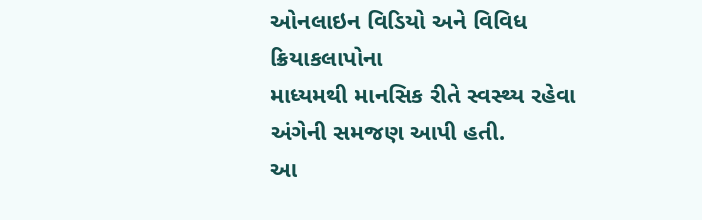ઓનલાઇન વિડિયો અને વિવિધ ક્રિયાકલાપોના
માધ્યમથી માનસિક રીતે સ્વસ્થ્ય રહેવા અંગેની સમજણ આપી હતી.
આ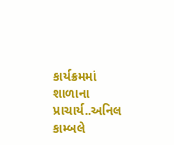કાર્યક્રમમાં શાળાના પ્રાચાર્ય..અનિલ કામ્બલે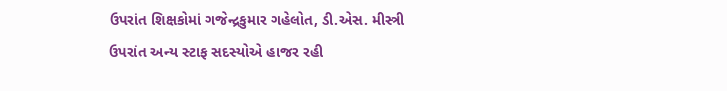ઉપરાંત શિક્ષકોમાં ગજેન્દ્રકુમાર ગહેલોત, ડી.એસ. મીસ્ત્રી ઉપરાંત અન્ય સ્ટાફ સદસ્યોએ હાજર રહી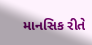માનસિક રીતે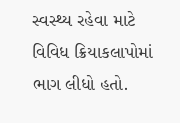સ્વસ્થ્ય રહેવા માટે વિવિધ ક્રિયાકલાપોમાં ભાગ લીધો હતો.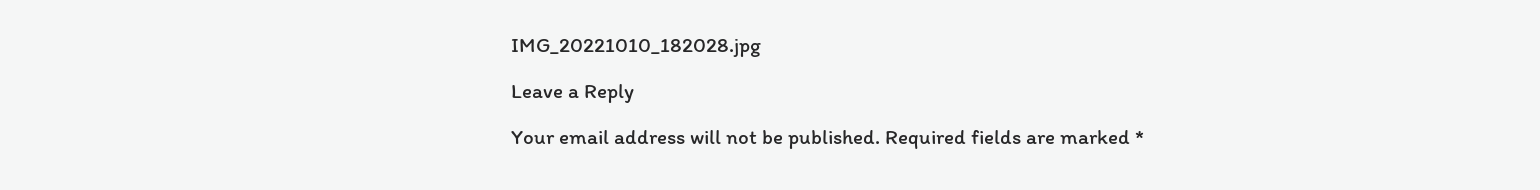IMG_20221010_182028.jpg

Leave a Reply

Your email address will not be published. Required fields are marked *